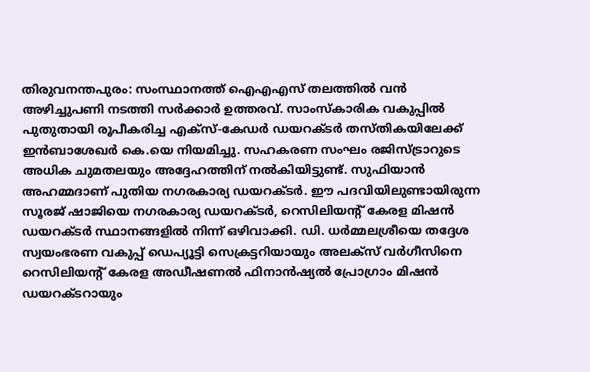തിരുവനന്തപുരം: സംസ്ഥാനത്ത് ഐഎഎസ് തലത്തിൽ വൻ അഴിച്ചുപണി നടത്തി സർക്കാർ ഉത്തരവ്. സാംസ്കാരിക വകുപ്പിൽ പുതുതായി രൂപീകരിച്ച എക്സ്-കേഡർ ഡയറക്ടർ തസ്തികയിലേക്ക് ഇൻബാശേഖർ കെ.യെ നിയമിച്ചു. സഹകരണ സംഘം രജിസ്ട്രാറുടെ അധിക ചുമതലയും അദ്ദേഹത്തിന് നൽകിയിട്ടുണ്ട്. സുഫിയാൻ അഹമ്മദാണ് പുതിയ നഗരകാര്യ ഡയറക്ടർ. ഈ പദവിയിലുണ്ടായിരുന്ന സൂരജ് ഷാജിയെ നഗരകാര്യ ഡയറക്ടർ, റെസിലിയന്റ് കേരള മിഷൻ ഡയറക്ടർ സ്ഥാനങ്ങളിൽ നിന്ന് ഒഴിവാക്കി. ഡി. ധർമ്മലശ്രീയെ തദ്ദേശ സ്വയംഭരണ വകുപ്പ് ഡെപ്യൂട്ടി സെക്രട്ടറിയായും അലക്സ് വർഗീസിനെ റെസിലിയന്റ് കേരള അഡീഷണൽ ഫിനാൻഷ്യൽ പ്രോഗ്രാം മിഷൻ ഡയറക്ടറായും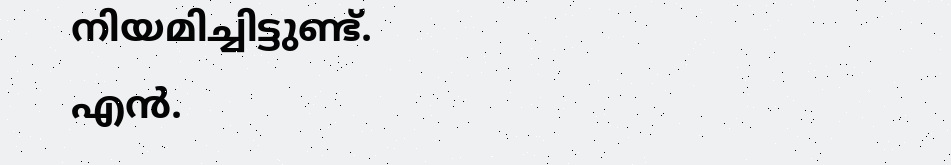നിയമിച്ചിട്ടുണ്ട്.
എൻ.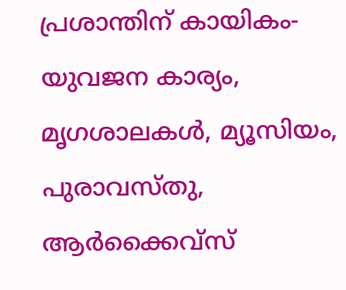പ്രശാന്തിന് കായികം-യുവജന കാര്യം, മൃഗശാലകൾ, മ്യൂസിയം, പുരാവസ്തു, ആർക്കൈവ്സ്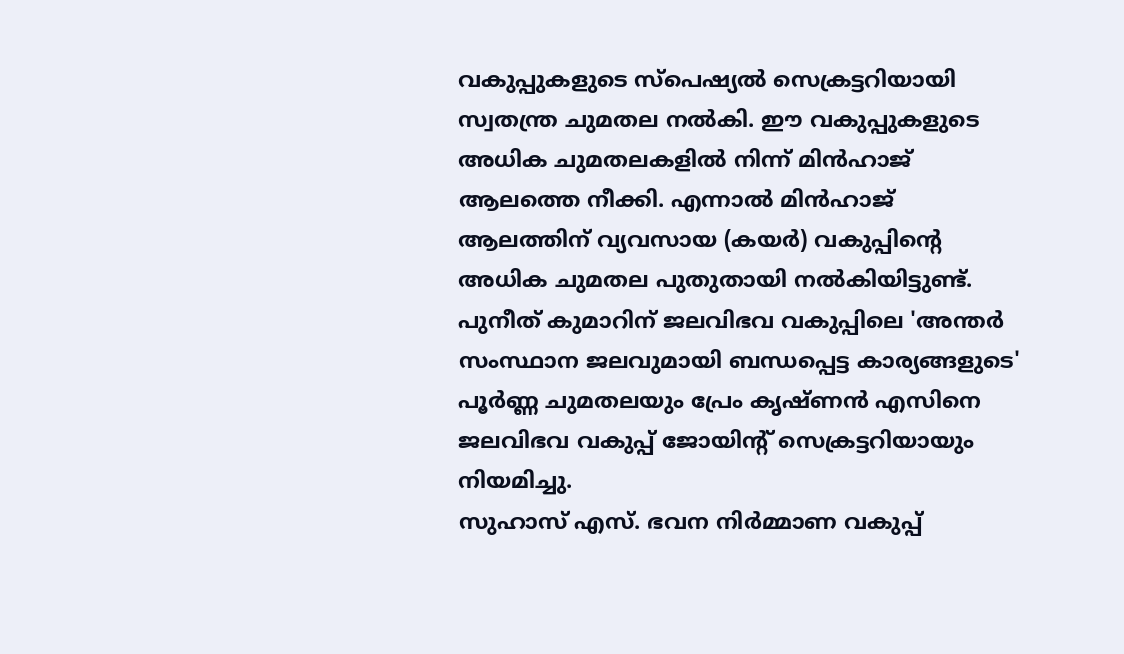വകുപ്പുകളുടെ സ്പെഷ്യൽ സെക്രട്ടറിയായി സ്വതന്ത്ര ചുമതല നൽകി. ഈ വകുപ്പുകളുടെ അധിക ചുമതലകളിൽ നിന്ന് മിൻഹാജ് ആലത്തെ നീക്കി. എന്നാൽ മിൻഹാജ് ആലത്തിന് വ്യവസായ (കയർ) വകുപ്പിന്റെ അധിക ചുമതല പുതുതായി നൽകിയിട്ടുണ്ട്. പുനീത് കുമാറിന് ജലവിഭവ വകുപ്പിലെ 'അന്തർ സംസ്ഥാന ജലവുമായി ബന്ധപ്പെട്ട കാര്യങ്ങളുടെ' പൂർണ്ണ ചുമതലയും പ്രേം കൃഷ്ണൻ എസിനെ ജലവിഭവ വകുപ്പ് ജോയിന്റ് സെക്രട്ടറിയായും നിയമിച്ചു.
സുഹാസ് എസ്. ഭവന നിർമ്മാണ വകുപ്പ്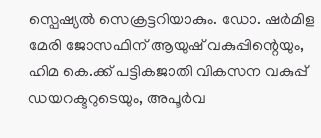സ്പെഷ്യൽ സെക്രട്ടറിയാകും. ഡോ. ഷർമിള മേരി ജോസഫിന് ആയുഷ് വകുപ്പിന്റെയും, ഹിമ കെ.ക്ക് പട്ടികജാതി വികസന വകുപ്പ് ഡയറക്ടറുടെയും, അപൂർവ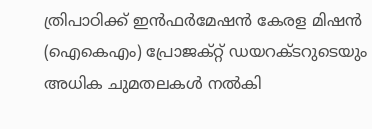ത്രിപാഠിക്ക് ഇൻഫർമേഷൻ കേരള മിഷൻ (ഐകെഎം) പ്രോജക്റ്റ് ഡയറക്ടറുടെയും അധിക ചുമതലകൾ നൽകി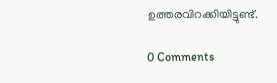ഉത്തരവിറക്കിയിട്ടുണ്ട്.

0 Comments